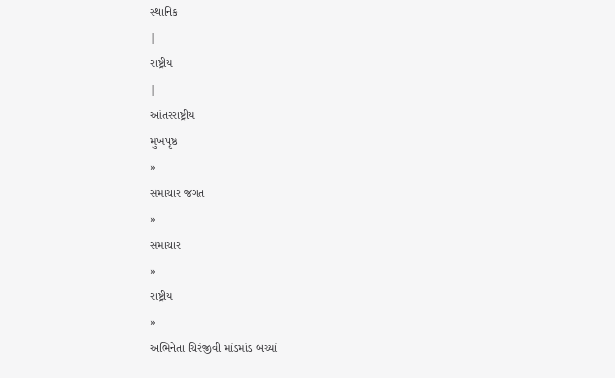સ્થાનિક
|
રાષ્ટ્રીય
|
આંતરરાષ્ટ્રીય
મુખપૃષ્ઠ
»
સમાચાર જગત
»
સમાચાર
»
રાષ્ટ્રીય
»
અભિનેતા ચિરંજીવી માંડમાંડ બચ્યાં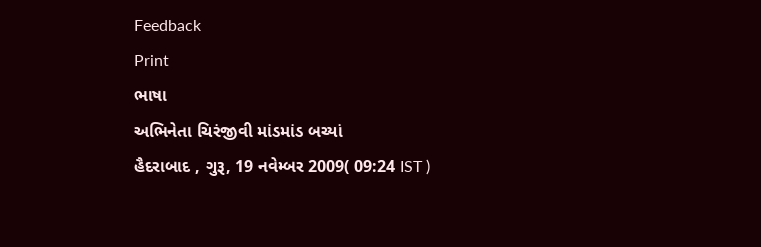Feedback
Print
ભાષા
અભિનેતા ચિરંજીવી માંડમાંડ બચ્યાં
હૈદરાબાદ , ગુરૂ, 19 નવેમ્બર 2009( 09:24 IST )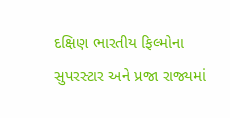દક્ષિણ ભારતીય ફિલ્મોના સુપરસ્ટાર અને પ્રજા રાજ્યમાં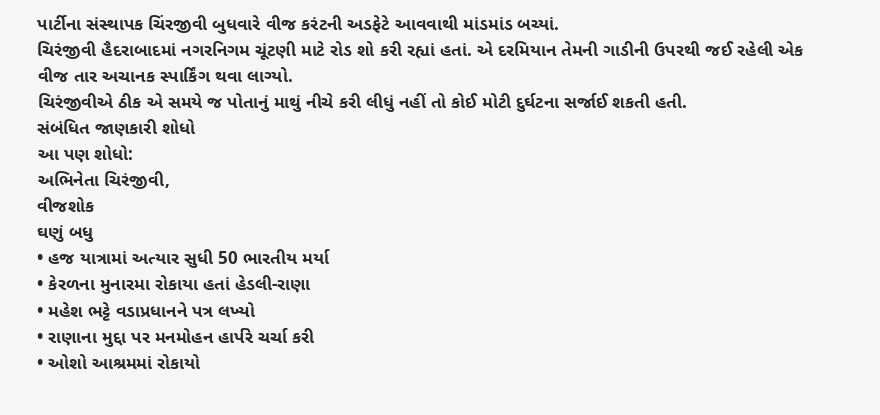પાર્ટીના સંસ્થાપક ચિંરજીવી બુધવારે વીજ કરંટની અડફેટે આવવાથી માંડમાંડ બચ્યાં.
ચિરંજીવી હૈદરાબાદમાં નગરનિગમ ચૂંટણી માટે રોડ શો કરી રહ્યાં હતાં. એ દરમિયાન તેમની ગાડીની ઉપરથી જઈ રહેલી એક વીજ તાર અચાનક સ્પાર્કિંગ થવા લાગ્યો.
ચિરંજીવીએ ઠીક એ સમયે જ પોતાનું માથું નીચે કરી લીધું નહીં તો કોઈ મોટી દુર્ઘટના સર્જાઈ શકતી હતી.
સંબંધિત જાણકારી શોધો
આ પણ શોધો:
અભિનેતા ચિરંજીવી,
વીજશોક
ઘણું બધુ
• હજ યાત્રામાં અત્યાર સુધી 50 ભારતીય મર્યા
• કેરળના મુનારમા રોકાયા હતાં હેડલી-રાણા
• મહેશ ભટ્ટે વડાપ્રધાનને પત્ર લખ્યો
• રાણાના મુદ્દા પર મનમોહન હાર્પરે ચર્ચા કરી
• ઓશો આશ્રમમાં રોકાયો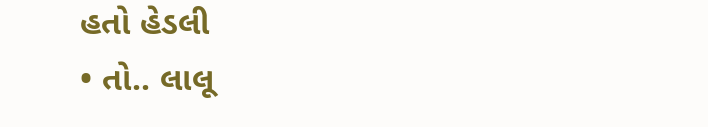હતો હેડલી
• તો.. લાલૂ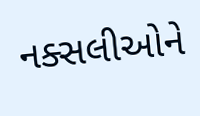નક્સલીઓને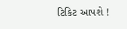ટિકિટ આપશે !